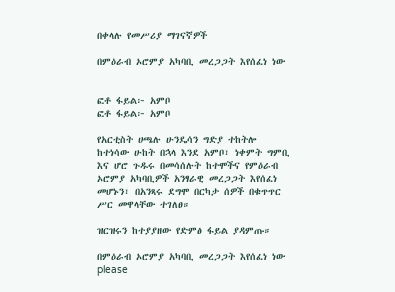በቀላሉ የመሥሪያ ማገናኛዎች

በምዕራብ ኦሮምያ አካባቢ መረጋጋት እየሰፈነ ነው


ፎቶ ፋይል፦ አምቦ
ፎቶ ፋይል፦ አምቦ

የአርቲስት ሀጫሉ ሁንዴሳን ግድያ ተከትሎ ከተነሳው ሁከት በኋላ እንደ አምቦ፣ ነቀምት ግምቢ እና ሆሮ ጉዱሩ በመሳሰሉት ከተሞችና የምዕራብ ኦሮምያ አካባቢዎች አንፃራዊ መረጋጋት እየሰፈነ መሆኑን፣ በአንጻሩ ደግሞ በርካታ ሰዎች በቁጥጥር ሥር መዋላቸው ተገለፀ።

ዝርዝሩን ከተያያዘው የድምፅ ፋይል ያዳምጡ።

በምዕራብ ኦሮምያ አካባቢ መረጋጋት እየሰፈነ ነው
please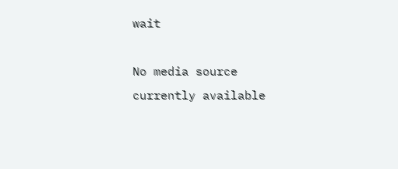wait

No media source currently available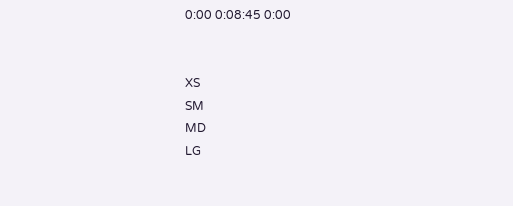0:00 0:08:45 0:00


XS
SM
MD
LG